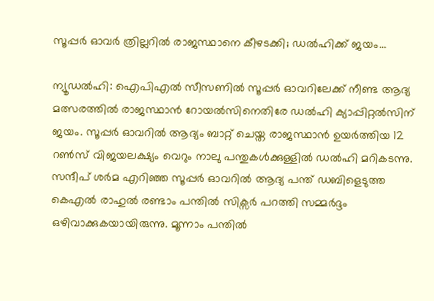സൂപ്പര്‍ ഓവര്‍ ത്രില്ലറില്‍ രാജസ്ഥാനെ കീഴടക്കി; ഡല്‍ഹിക്ക് ജയം…

ന്യൂഡല്‍ഹി: ഐപിഎല്‍ സീസണില്‍ സൂപ്പര്‍ ഓവറിലേക്ക് നീണ്ട ആദ്യ മത്സരത്തില്‍ രാജസ്ഥാന്‍ റോയല്‍സിനെതിരേ ഡല്‍ഹി ക്യാപ്പിറ്റല്‍സിന് ജയം. സൂപ്പര്‍ ഓവറില്‍ ആദ്യം ബാറ്റ് ചെയ്ത രാജസ്ഥാന്‍ ഉയര്‍ത്തിയ 12 റണ്‍സ് വിജയലക്ഷ്യം വെറും നാലു പന്തുകള്‍ക്കുള്ളില്‍ ഡല്‍ഹി മറികടന്നു. സന്ദീപ് ശര്‍മ എറിഞ്ഞ സൂപ്പര്‍ ഓവറില്‍ ആദ്യ പന്ത് ഡബിളെടുത്ത കെഎല്‍ രാഹുല്‍ രണ്ടാം പന്തില്‍ സിക്സര്‍ പറത്തി സമ്മര്‍ദ്ദം ഒഴിവാക്കുകയായിരുന്നു. മൂന്നാം പന്തില്‍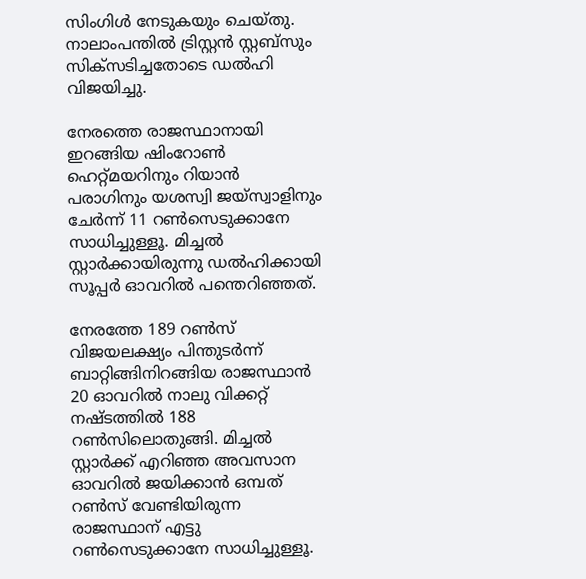സിംഗിള്‍ നേടുകയും ചെയ്തു. നാലാംപന്തില്‍ ട്രിസ്റ്റന്‍ സ്റ്റബ്സും സിക്സടിച്ചതോടെ ഡല്‍ഹി വിജയിച്ചു.

നേരത്തെ രാജസ്ഥാനായി ഇറങ്ങിയ ഷിംറോണ്‍ ഹെറ്റ്മയറിനും റിയാന്‍ പരാഗിനും യശസ്വി ജയ്സ്വാളിനും ചേര്‍ന്ന് 11 റണ്‍സെടുക്കാനേ സാധിച്ചുള്ളൂ. മിച്ചല്‍ സ്റ്റാര്‍ക്കായിരുന്നു ഡല്‍ഹിക്കായി സൂപ്പര്‍ ഓവറില്‍ പന്തെറിഞ്ഞത്.

നേരത്തേ 189 റണ്‍സ് വിജയലക്ഷ്യം പിന്തുടര്‍ന്ന് ബാറ്റിങ്ങിനിറങ്ങിയ രാജസ്ഥാന്‍ 20 ഓവറില്‍ നാലു വിക്കറ്റ് നഷ്ടത്തില്‍ 188 റണ്‍സിലൊതുങ്ങി. മിച്ചല്‍ സ്റ്റാര്‍ക്ക് എറിഞ്ഞ അവസാന ഓവറില്‍ ജയിക്കാന്‍ ഒമ്പത് റണ്‍സ് വേണ്ടിയിരുന്ന രാജസ്ഥാന് എട്ടു റണ്‍സെടുക്കാനേ സാധിച്ചുള്ളൂ.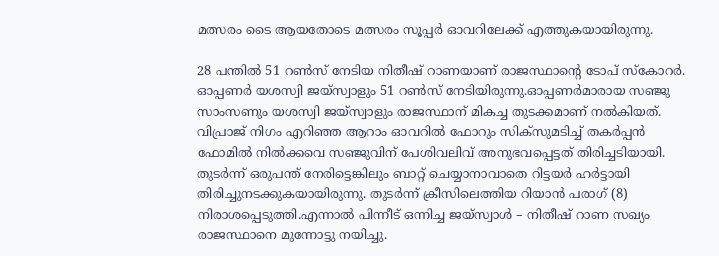മത്സരം ടൈ ആയതോടെ മത്സരം സൂപ്പര്‍ ഓവറിലേക്ക് എത്തുകയായിരുന്നു.

28 പന്തില്‍ 51 റണ്‍സ് നേടിയ നിതീഷ് റാണയാണ് രാജസ്ഥാന്റെ ടോപ് സ്‌കോറര്‍. ഓപ്പണര്‍ യശസ്വി ജയ്സ്വാളും 51 റണ്‍സ് നേടിയിരുന്നു.ഓപ്പണര്‍മാരായ സഞ്ജു സാംസണും യശസ്വി ജയ്സ്വാളും രാജസ്ഥാന് മികച്ച തുടക്കമാണ് നല്‍കിയത്. വിപ്രാജ് നിഗം എറിഞ്ഞ ആറാം ഓവറില്‍ ഫോറും സിക്സുമടിച്ച് തകര്‍പ്പന്‍ ഫോമില്‍ നില്‍ക്കവെ സഞ്ജുവിന് പേശിവലിവ് അനുഭവപ്പെട്ടത് തിരിച്ചടിയായി. തുടര്‍ന്ന് ഒരുപന്ത് നേരിട്ടെങ്കിലും ബാറ്റ് ചെയ്യാനാവാതെ റിട്ടയര്‍ ഹര്‍ട്ടായി തിരിച്ചുനടക്കുകയായിരുന്നു. തുടര്‍ന്ന് ക്രീസിലെത്തിയ റിയാന്‍ പരാഗ് (8) നിരാശപ്പെടുത്തി.എന്നാല്‍ പിന്നീട് ഒന്നിച്ച ജയ്സ്വാള്‍ – നിതീഷ് റാണ സഖ്യം രാജസ്ഥാനെ മുന്നോട്ടു നയിച്ചു.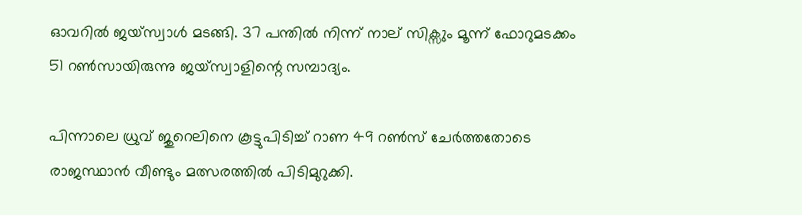ഓവറില്‍ ജയ്സ്വാള്‍ മടങ്ങി. 37 പന്തില്‍ നിന്ന് നാല് സിക്സും മൂന്ന് ഫോറുമടക്കം 51 റണ്‍സായിരുന്നു ജയ്സ്വാളിന്റെ സമ്പാദ്യം.

പിന്നാലെ ധ്രുവ് ജുറെലിനെ കൂട്ടുപിടിച്ച് റാണ 49 റണ്‍സ് ചേര്‍ത്തതോടെ രാജസ്ഥാന്‍ വീണ്ടും മത്സരത്തില്‍ പിടിമുറുക്കി.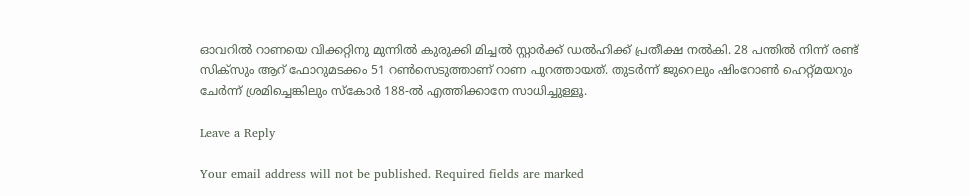ഓവറില്‍ റാണയെ വിക്കറ്റിനു മുന്നില്‍ കുരുക്കി മിച്ചല്‍ സ്റ്റാര്‍ക്ക് ഡല്‍ഹിക്ക് പ്രതീക്ഷ നല്‍കി. 28 പന്തില്‍ നിന്ന് രണ്ട് സിക്സും ആറ് ഫോറുമടക്കം 51 റണ്‍സെടുത്താണ് റാണ പുറത്തായത്. തുടര്‍ന്ന് ജുറെലും ഷിംറോണ്‍ ഹെറ്റ്മയറും ചേര്‍ന്ന് ശ്രമിച്ചെങ്കിലും സ്‌കോര്‍ 188-ല്‍ എത്തിക്കാനേ സാധിച്ചുള്ളൂ.

Leave a Reply

Your email address will not be published. Required fields are marked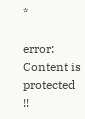*

error: Content is protected !!